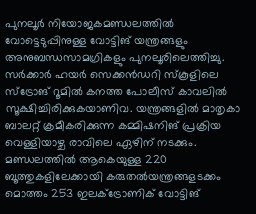പുനലൂർ നിയോജകമണ്ഡലത്തിൽ വോട്ടെടുപ്പിനുള്ള വോട്ടിങ് യന്ത്രങ്ങളും അനുബന്ധസാമഗ്രികളും പുനലൂരിലെത്തിച്ചു. സർക്കാർ ഹയർ സെക്കൻഡറി സ്കൂളിലെ സ്ട്രോങ് റൂമിൽ കനത്ത പോലീസ് കാവലിൽ സൂക്ഷിച്ചിരിക്കുകയാണിവ. യന്ത്രങ്ങളിൽ മാതൃകാ ബാലറ്റ് ക്രമീകരിക്കുന്ന കമ്മിഷനിങ് പ്രക്രിയ വെള്ളിയാഴ്ച രാവിലെ ഏഴിന് നടക്കും.
മണ്ഡലത്തിൽ ആകെയുള്ള 220 ബൂത്തുകളിലേക്കായി കരുതൽയന്ത്രങ്ങളടക്കം മൊത്തം 253 ഇലക്ട്രോണിക് വോട്ടിങ്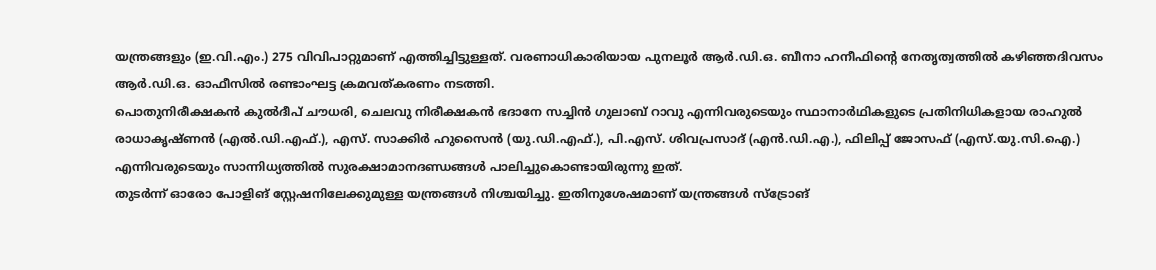യന്ത്രങ്ങളും (ഇ.വി.എം.) 275 വിവിപാറ്റുമാണ് എത്തിച്ചിട്ടുള്ളത്. വരണാധികാരിയായ പുനലൂർ ആർ.ഡി.ഒ. ബീനാ ഹനീഫിൻ്റെ നേതൃത്വത്തിൽ കഴിഞ്ഞദിവസം ആർ.ഡി.ഒ. ഓഫീസിൽ രണ്ടാംഘട്ട ക്രമവത്കരണം നടത്തി.
പൊതുനിരീക്ഷകൻ കുൽദീപ് ചൗധരി, ചെലവു നിരീക്ഷകൻ ഭദാനേ സച്ചിൻ ഗുലാബ് റാവു എന്നിവരുടെയും സ്ഥാനാർഥികളുടെ പ്രതിനിധികളായ രാഹുൽ രാധാകൃഷ്ണൻ (എൽ.ഡി.എഫ്.), എസ്. സാക്കിർ ഹുസൈൻ (യു.ഡി.എഫ്.), പി.എസ്. ശിവപ്രസാദ് (എൻ.ഡി.എ.), ഫിലിപ്പ് ജോസഫ് (എസ്.യു.സി.ഐ.) എന്നിവരുടെയും സാന്നിധ്യത്തിൽ സുരക്ഷാമാനദണ്ഡങ്ങൾ പാലിച്ചുകൊണ്ടായിരുന്നു ഇത്.
തുടർന്ന് ഓരോ പോളിങ് സ്റ്റേഷനിലേക്കുമുള്ള യന്ത്രങ്ങൾ നിശ്ചയിച്ചു. ഇതിനുശേഷമാണ് യന്ത്രങ്ങൾ സ്ട്രോങ്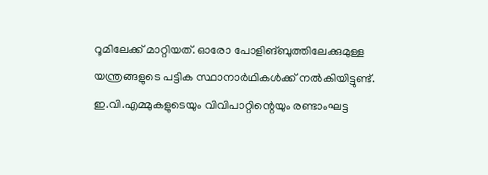റൂമിലേക്ക് മാറ്റിയത്. ഓരോ പോളിങ്ബുത്തിലേക്കുമുള്ള യന്ത്രങ്ങളുടെ പട്ടിക സ്ഥാനാർഥികൾക്ക് നൽകിയിട്ടുണ്ട്. ഇ.വി.എമ്മുകളുടെയും വിവിപാറ്റിന്റെയും രണ്ടാംഘട്ട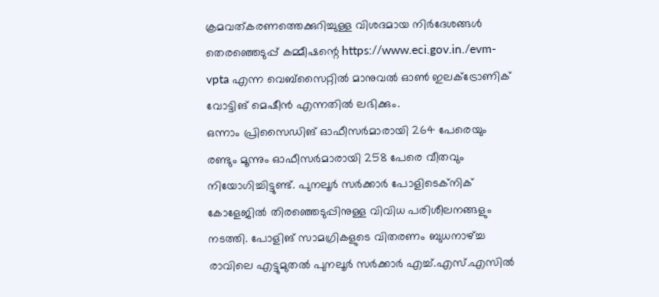ക്രമവത്കരണത്തെക്കുറിച്ചുള്ള വിശദമായ നിർദേശങ്ങൾ തെരഞ്ഞെടുപ്പ് കമ്മീഷന്റെ https://www.eci.gov.in./evm-vpta എന്ന വെബ്സൈറ്റിൽ മാനുവൽ ഓൺ ഇലക്ട്രോണിക് വോട്ടിങ് മെഷീൻ എന്നതിൽ ലഭിക്കും.
ഒന്നാം പ്രിസൈഡിങ് ഓഫീസർമാരായി 264 പേരെയും രണ്ടും മൂന്നും ഓഫീസർമാരായി 258 പേരെ വീതവും നിയോഗിച്ചിട്ടുണ്ട്. പുനലൂർ സർക്കാർ പോളിടെക്നിക് കോളേജിൽ തിരഞ്ഞെടുപ്പിനുള്ള വിവിധ പരിശീലനങ്ങളും നടത്തി. പോളിങ് സാമഗ്രികളുടെ വിതരണം ബുധനാഴ്ച്ച രാവിലെ എട്ടുമുതൽ പുനലൂർ സർക്കാർ എച്ച്.എസ്.എസിൽ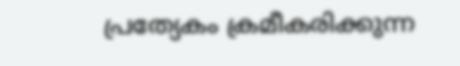പ്രത്യേകം ക്രമീകരിക്കുന്ന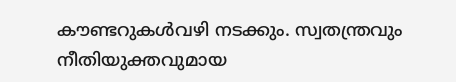കൗണ്ടറുകൾവഴി നടക്കും. സ്വതന്ത്രവും നീതിയുക്തവുമായ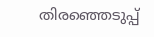തിരഞ്ഞെടുപ്പ്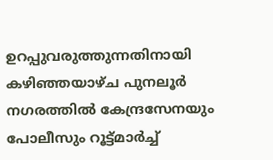ഉറപ്പുവരുത്തുന്നതിനായി കഴിഞ്ഞയാഴ്ച പുനലൂർ നഗരത്തിൽ കേന്ദ്രസേനയും പോലീസും റൂട്ട്മാർച്ച്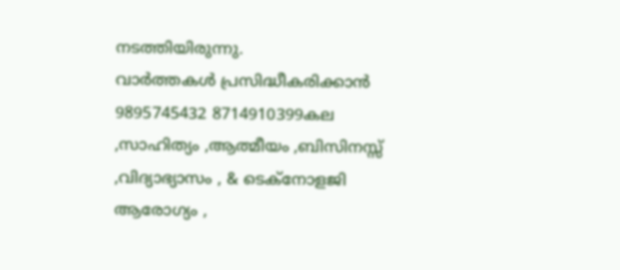നടത്തിയിരുന്നു.
വാർത്തകൾ പ്രസിദ്ധീകരിക്കാൻ
9895745432 8714910399കല ,സാഹിത്യം ,ആത്മീയം ,ബിസിനസ്സ് ,വിദ്യാഭ്യാസം , & ടെക്നോളജി ആരോഗ്യം ,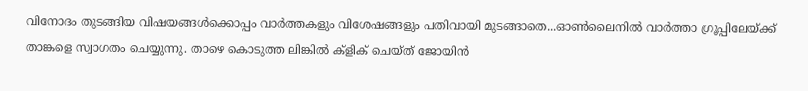വിനോദം തുടങ്ങിയ വിഷയങ്ങൾക്കൊപ്പം വാർത്തകളും വിശേഷങ്ങളും പതിവായി മുടങ്ങാതെ...ഓൺലൈനിൽ വാർത്താ ഗ്രൂപ്പിലേയ്ക്ക് താങ്കളെ സ്വാഗതം ചെയ്യുന്നു. താഴെ കൊടുത്ത ലിങ്കിൽ ക്ളിക് ചെയ്ത് ജോയിൻ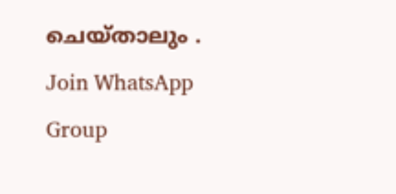ചെയ്താലും .
Join WhatsApp Group